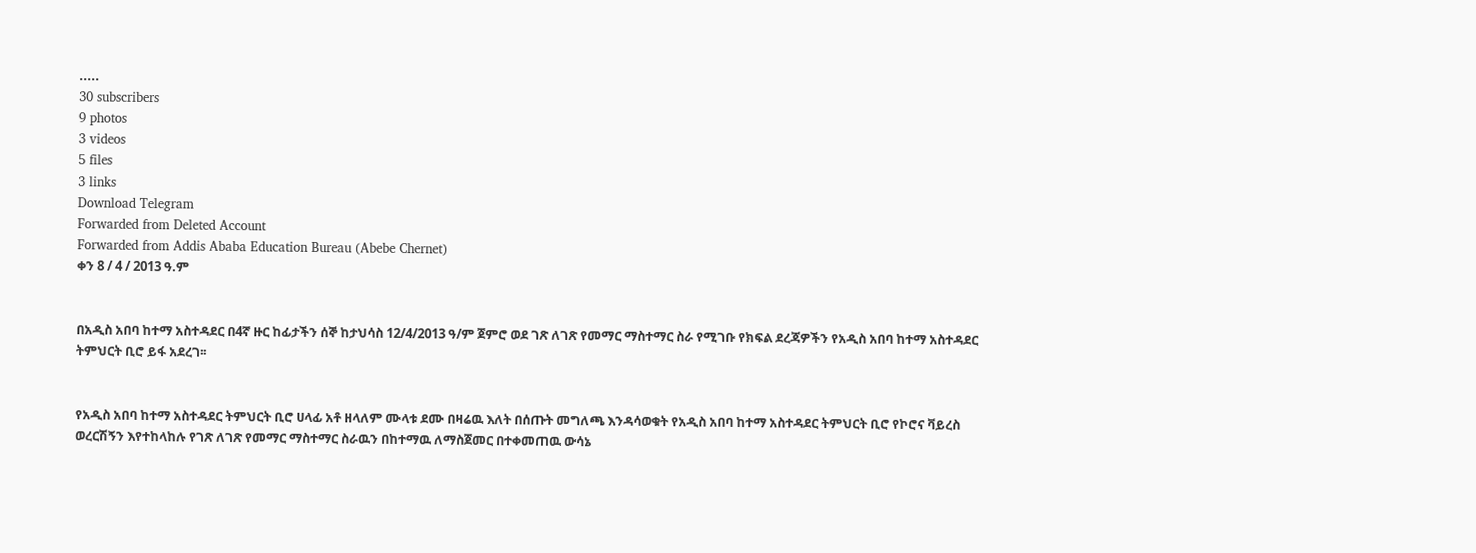.....
30 subscribers
9 photos
3 videos
5 files
3 links
Download Telegram
Forwarded from Deleted Account
Forwarded from Addis Ababa Education Bureau (Abebe Chernet)
ቀን 8 / 4 / 2013 ዓ.ም


በአዲስ አበባ ከተማ አስተዳደር በ4ኛ ዙር ከፊታችን ሰኞ ከታህሳስ 12/4/2013 ዓ/ም ጀምሮ ወደ ገጽ ለገጽ የመማር ማስተማር ስራ የሚገቡ የክፍል ደረጃዎችን የአዲስ አበባ ከተማ አስተዳደር ትምህርት ቢሮ ይፋ አደረገ፡፡


የአዲስ አበባ ከተማ አስተዳደር ትምህርት ቢሮ ሀላፊ አቶ ዘላለም ሙላቱ ደሙ በዛሬዉ እለት በሰጡት መግለጫ እንዳሳወቁት የአዲስ አበባ ከተማ አስተዳደር ትምህርት ቢሮ የኮሮና ቫይረስ ወረርሽኝን እየተከላከሉ የገጽ ለገጽ የመማር ማስተማር ስራዉን በከተማዉ ለማስጀመር በተቀመጠዉ ውሳኔ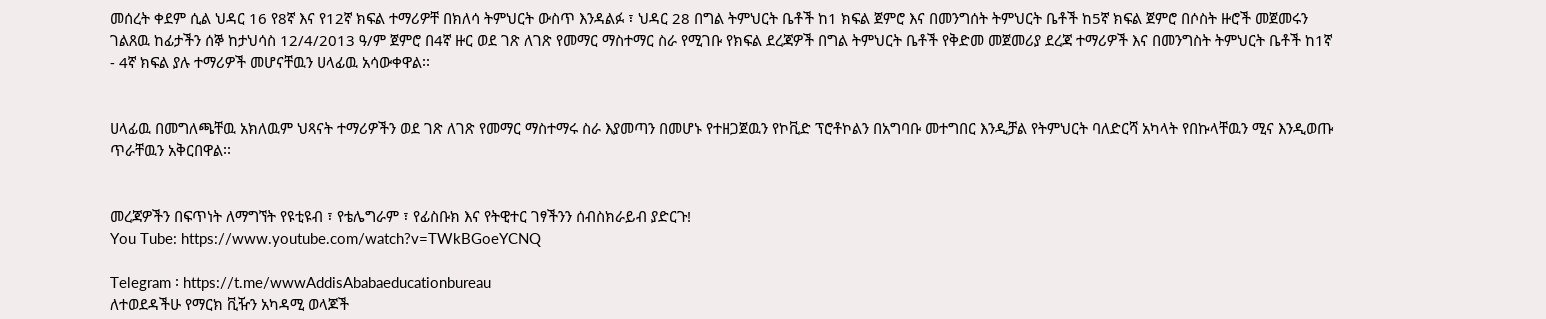መሰረት ቀደም ሲል ህዳር 16 የ8ኛ እና የ12ኛ ክፍል ተማሪዎቸ በክለሳ ትምህርት ውስጥ እንዳልፉ ፣ ህዳር 28 በግል ትምህርት ቤቶች ከ1 ክፍል ጀምሮ እና በመንግሰት ትምህርት ቤቶች ከ5ኛ ክፍል ጀምሮ በሶስት ዙሮች መጀመሩን ገልጸዉ ከፊታችን ሰኞ ከታህሳስ 12/4/2013 ዓ/ም ጀምሮ በ4ኛ ዙር ወደ ገጽ ለገጽ የመማር ማስተማር ስራ የሚገቡ የክፍል ደረጃዎች በግል ትምህርት ቤቶች የቅድመ መጀመሪያ ደረጃ ተማሪዎች እና በመንግስት ትምህርት ቤቶች ከ1ኛ - 4ኛ ክፍል ያሉ ተማሪዎች መሆናቸዉን ሀላፊዉ አሳውቀዋል፡፡


ሀላፊዉ በመግለጫቸዉ አክለዉም ህጻናት ተማሪዎችን ወደ ገጽ ለገጽ የመማር ማስተማሩ ስራ እያመጣን በመሆኑ የተዘጋጀዉን የኮቪድ ፕሮቶኮልን በአግባቡ መተግበር እንዲቻል የትምህርት ባለድርሻ አካላት የበኩላቸዉን ሚና እንዲወጡ ጥራቸዉን አቅርበዋል፡፡


መረጃዎችን በፍጥነት ለማግኘት የዩቲዩብ ፣ የቴሌግራም ፣ የፊስቡክ እና የትዊተር ገፃችንን ሰብስክራይብ ያድርጉ!
You Tube: https://www.youtube.com/watch?v=TWkBGoeYCNQ

Telegram ፡ https://t.me/wwwAddisAbabaeducationbureau
ለተወደዳችሁ የማርክ ቪዥን አካዳሚ ወላጆች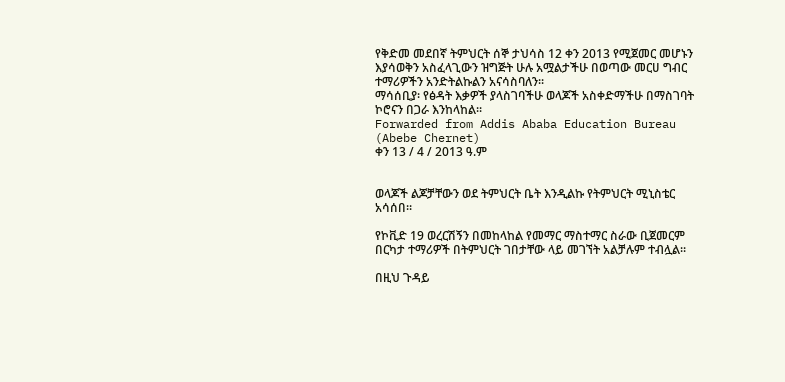የቅድመ መደበኛ ትምህርት ሰኞ ታህሳስ 12 ቀን 2013 የሚጀመር መሆኑን እያሳወቅን አስፈላጊውን ዝግጅት ሁሉ አሟልታችሁ በወጣው መርሀ ግብር ተማሪዎችን አንድትልኩልን አናሳስባለን፡፡
ማሳሰቢያ፡ የፅዳት እቃዎች ያላስገባችሁ ወላጆች አስቀድማችሁ በማስገባት ኮሮናን በጋራ እንከላከል፡፡
Forwarded from Addis Ababa Education Bureau (Abebe Chernet)
ቀን 13 / 4 / 2013 ዓ.ም


ወላጆች ልጆቻቸውን ወደ ትምህርት ቤት እንዲልኩ የትምህርት ሚኒስቴር አሳሰበ።

የኮቪድ 19 ወረርሽኝን በመከላከል የመማር ማስተማር ስራው ቢጀመርም በርካታ ተማሪዎች በትምህርት ገበታቸው ላይ መገኘት አልቻሉም ተብሏል።

በዚህ ጉዳይ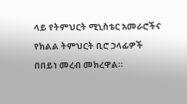ላይ የትምህርት ሚኒስቴር አመራሮችና የክልል ትምህርት ቢሮ ኃላፊዎች በበይነ መረብ መክረዋል።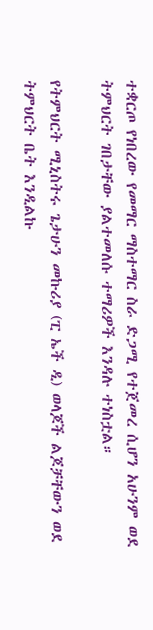ተቋርጦ የነበረው የመማር ማስተማር ስራ ድጋሚ የተጀመረ ሲሆን አሁንም ወደ ትምህርት ገበታቸው ያልተመለሱ ተማሪዎች እንዳሉ ተነስቷል።

የትምህርት ሚኒስትሩ ጌታሁን መኩሪያ (ፒ ኤች ዲ) ወላጆች ልጆቻቸውን ወደ ትምህርት ቤት እንዲልኩ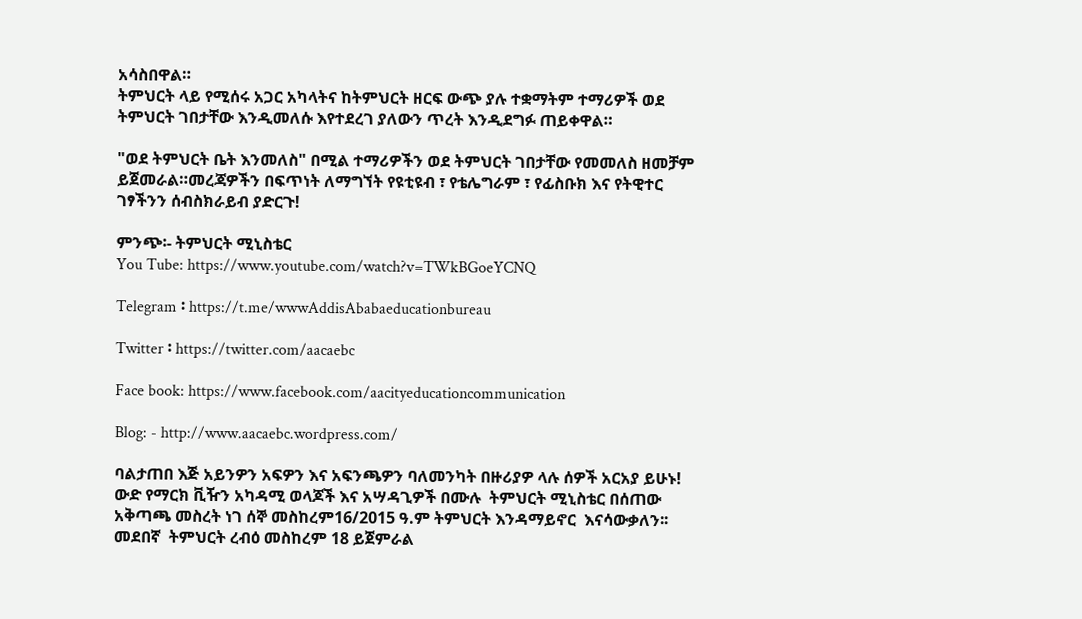አሳስበዋል።
ትምህርት ላይ የሚሰሩ አጋር አካላትና ከትምህርት ዘርፍ ውጭ ያሉ ተቋማትም ተማሪዎች ወደ ትምህርት ገበታቸው እንዲመለሱ እየተደረገ ያለውን ጥረት እንዲደግፉ ጠይቀዋል።

"ወደ ትምህርት ቤት እንመለስ" በሚል ተማሪዎችን ወደ ትምህርት ገበታቸው የመመለስ ዘመቻም ይጀመራል።መረጃዎችን በፍጥነት ለማግኘት የዩቲዩብ ፣ የቴሌግራም ፣ የፊስቡክ እና የትዊተር ገፃችንን ሰብስክራይብ ያድርጉ!

ምንጭ፡- ትምህርት ሚኒስቴር
You Tube: https://www.youtube.com/watch?v=TWkBGoeYCNQ

Telegram ፡ https://t.me/wwwAddisAbabaeducationbureau

Twitter ፡ https://twitter.com/aacaebc

Face book: https://www.facebook.com/aacityeducationcommunication

Blog: - http://www.aacaebc.wordpress.com/

ባልታጠበ እጅ አይንዎን አፍዎን እና አፍንጫዎን ባለመንካት በዙሪያዎ ላሉ ሰዎች አርአያ ይሁኑ!
ውድ የማርክ ቪዥን አካዳሚ ወላጆች እና አሣዳጊዎች በሙሉ  ትምህርት ሚኒስቴር በሰጠው አቅጣጫ መስረት ነገ ሰኞ መስከረም16/2015 ዓ.ም ትምህርት እንዳማይኖር  እናሳውቃለን፡፡ መደበኛ  ትምህርት ረብዕ መስከረም 18 ይጀምራል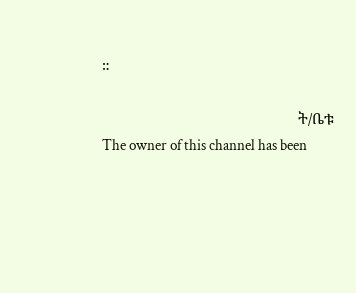።

                                                 ት/ቤቱ
The owner of this channel has been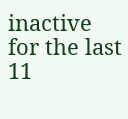inactive for the last 11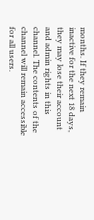months. If they remain inactive for the next 18 days, they may lose their account and admin rights in this channel. The contents of the channel will remain accessible for all users.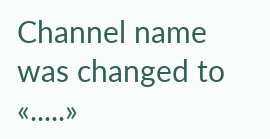Channel name was changed to «.....»